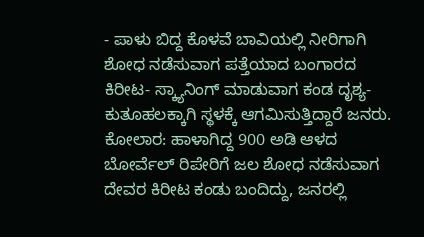- ಪಾಳು ಬಿದ್ದ ಕೊಳವೆ ಬಾವಿಯಲ್ಲಿ ನೀರಿಗಾಗಿ ಶೋಧ ನಡೆಸುವಾಗ ಪತ್ತೆಯಾದ ಬಂಗಾರದ ಕಿರೀಟ- ಸ್ಕ್ಯಾನಿಂಗ್ ಮಾಡುವಾಗ ಕಂಡ ದೃಶ್ಯ-ಕುತೂಹಲಕ್ಕಾಗಿ ಸ್ಥಳಕ್ಕೆ ಆಗಮಿಸುತ್ತಿದ್ದಾರೆ ಜನರು.
ಕೋಲಾರ: ಹಾಳಾಗಿದ್ದ 900 ಅಡಿ ಆಳದ ಬೋರ್ವೆಲ್ ರಿಪೇರಿಗೆ ಜಲ ಶೋಧ ನಡೆಸುವಾಗ ದೇವರ ಕಿರೀಟ ಕಂಡು ಬಂದಿದ್ದು, ಜನರಲ್ಲಿ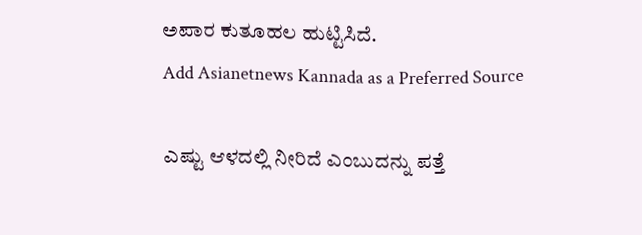ಅಪಾರ ಕುತೂಹಲ ಹುಟ್ಟಿಸಿದೆ.
Add Asianetnews Kannada as a Preferred Source

ಎಷ್ಟು ಆಳದಲ್ಲಿ ನೀರಿದೆ ಎಂಬುದನ್ನು ಪತ್ತೆ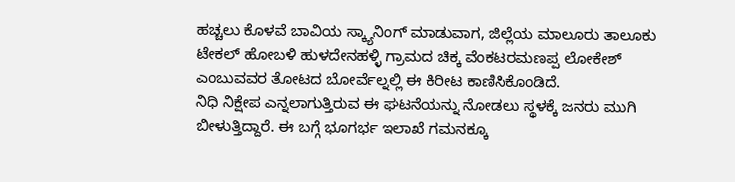ಹಚ್ಚಲು ಕೊಳವೆ ಬಾವಿಯ ಸ್ಕ್ಯಾನಿಂಗ್ ಮಾಡುವಾಗ, ಜಿಲ್ಲೆಯ ಮಾಲೂರು ತಾಲೂಕು ಟೇಕಲ್ ಹೋಬಳಿ ಹುಳದೇನಹಳ್ಳಿ ಗ್ರಾಮದ ಚಿಕ್ಕ ವೆಂಕಟರಮಣಪ್ಪ ಲೋಕೇಶ್ ಎಂಬುವವರ ತೋಟದ ಬೋರ್ವೆಲ್ನಲ್ಲಿ ಈ ಕಿರೀಟ ಕಾಣಿಸಿಕೊಂಡಿದೆ.
ನಿಧಿ ನಿಕ್ಷೇಪ ಎನ್ನಲಾಗುತ್ತಿರುವ ಈ ಘಟನೆಯನ್ನು ನೋಡಲು ಸ್ಥಳಕ್ಕೆ ಜನರು ಮುಗಿ ಬೀಳುತ್ತಿದ್ದಾರೆ. ಈ ಬಗ್ಗೆ ಭೂಗರ್ಭ ಇಲಾಖೆ ಗಮನಕ್ಕೂ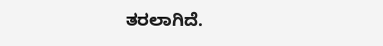ತರಲಾಗಿದೆ.